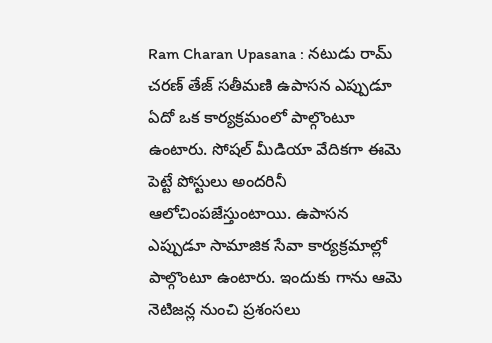Ram Charan Upasana : నటుడు రామ్ చరణ్ తేజ్ సతీమణి ఉపాసన ఎప్పుడూ ఏదో ఒక కార్యక్రమంలో పాల్గొంటూ ఉంటారు. సోషల్ మీడియా వేదికగా ఈమె పెట్టే పోస్టులు అందరినీ ఆలోచింపజేస్తుంటాయి. ఉపాసన ఎప్పుడూ సామాజిక సేవా కార్యక్రమాల్లో పాల్గొంటూ ఉంటారు. ఇందుకు గాను ఆమె నెటిజన్ల నుంచి ప్రశంసలు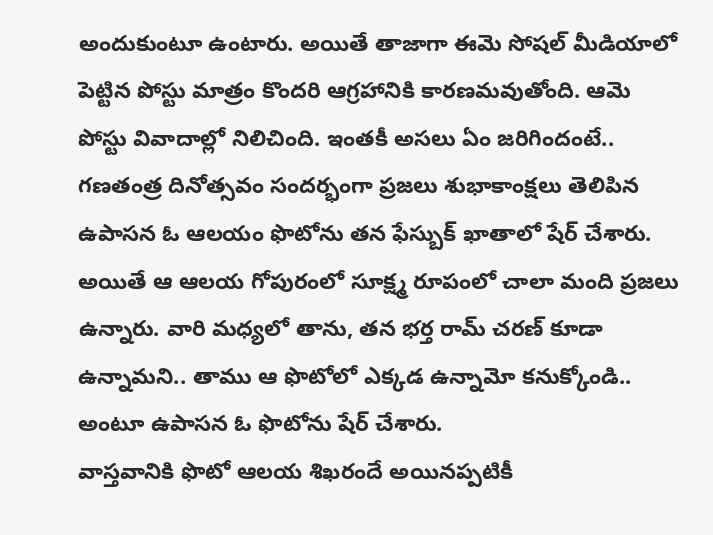అందుకుంటూ ఉంటారు. అయితే తాజాగా ఈమె సోషల్ మీడియాలో పెట్టిన పోస్టు మాత్రం కొందరి ఆగ్రహానికి కారణమవుతోంది. ఆమె పోస్టు వివాదాల్లో నిలిచింది. ఇంతకీ అసలు ఏం జరిగిందంటే..
గణతంత్ర దినోత్సవం సందర్భంగా ప్రజలు శుభాకాంక్షలు తెలిపిన ఉపాసన ఓ ఆలయం ఫొటోను తన ఫేస్బుక్ ఖాతాలో షేర్ చేశారు. అయితే ఆ ఆలయ గోపురంలో సూక్ష్మ రూపంలో చాలా మంది ప్రజలు ఉన్నారు. వారి మధ్యలో తాను, తన భర్త రామ్ చరణ్ కూడా ఉన్నామని.. తాము ఆ ఫొటోలో ఎక్కడ ఉన్నామో కనుక్కోండి.. అంటూ ఉపాసన ఓ ఫొటోను షేర్ చేశారు.
వాస్తవానికి ఫొటో ఆలయ శిఖరందే అయినప్పటికీ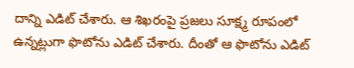దాన్ని ఎడిట్ చేశారు. ఆ శిఖరంపై ప్రజలు సూక్ష్మ రూపంలో ఉన్నట్లుగా ఫొటోను ఎడిట్ చేశారు. దీంతో ఆ ఫొటోను ఎడిట్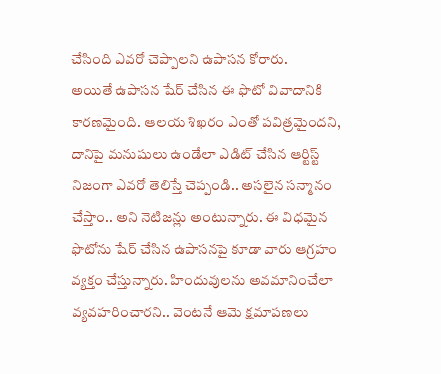చేసింది ఎవరో చెప్పాలని ఉపాసన కోరారు.
అయితే ఉపాసన షేర్ చేసిన ఈ ఫొటో వివాదానికి కారణమైంది. ఆలయ శిఖరం ఎంతో పవిత్రమైందని, దానిపై మనుషులు ఉండేలా ఎడిట్ చేసిన ఆర్టిస్ట్ నిజంగా ఎవరో తెలిస్తే చెప్పండి.. అసలైన సన్మానం చేస్తాం.. అని నెటిజన్లు అంటున్నారు. ఈ విధమైన ఫొటోను షేర్ చేసిన ఉపాసనపై కూడా వారు ఆగ్రహం వ్యక్తం చేస్తున్నారు. హిందువులను అవమానించేలా వ్యవహరించారని.. వెంటనే ఆమె క్షమాపణలు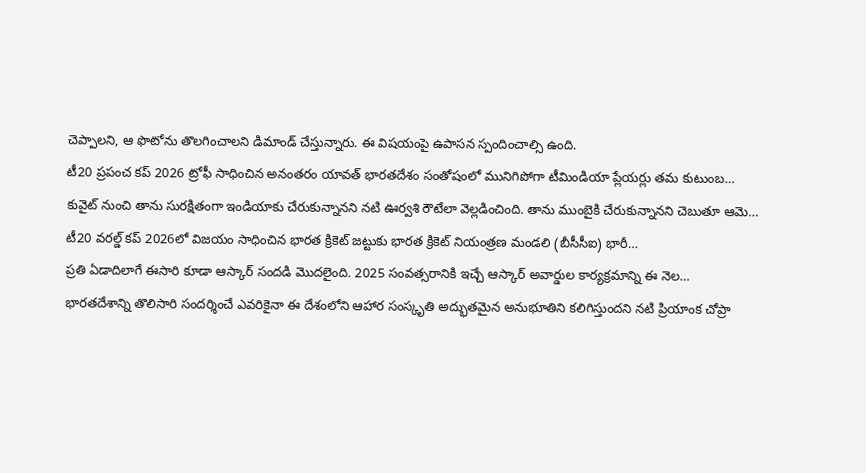చెప్పాలని, ఆ ఫొటోను తొలగించాలని డిమాండ్ చేస్తున్నారు. ఈ విషయంపై ఉపాసన స్పందించాల్సి ఉంది.
టీ20 ప్రపంచ కప్ 2026 ట్రోఫీ సాధించిన అనంతరం యావత్ భారతదేశం సంతోషంలో మునిగిపోగా టీమిండియా ప్లేయర్లు తమ కుటుంబ…
కువైట్ నుంచి తాను సురక్షితంగా ఇండియాకు చేరుకున్నానని నటి ఊర్వశి రౌటేలా వెల్లడించింది. తాను ముంబైకి చేరుకున్నానని చెబుతూ ఆమె…
టీ20 వరల్డ్ కప్ 2026లో విజయం సాధించిన భారత క్రికెట్ జట్టుకు భారత క్రికెట్ నియంత్రణ మండలి (బీసీసీఐ) భారీ…
ప్రతి ఏడాదిలాగే ఈసారి కూడా ఆస్కార్ సందడి మొదలైంది. 2025 సంవత్సరానికి ఇచ్చే ఆస్కార్ అవార్డుల కార్యక్రమాన్ని ఈ నెల…
భారతదేశాన్ని తొలిసారి సందర్శించే ఎవరికైనా ఈ దేశంలోని ఆహార సంస్కృతి అద్భుతమైన అనుభూతిని కలిగిస్తుందని నటి ప్రియాంక చోప్రా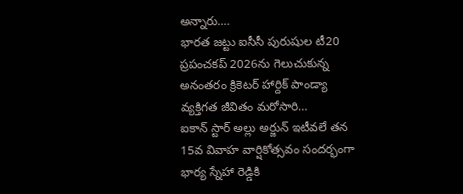అన్నారు.…
భారత జట్టు ఐసీసీ పురుషుల టీ20 ప్రపంచకప్ 2026ను గెలుచుకున్న అనంతరం క్రికెటర్ హార్దిక్ పాండ్యా వ్యక్తిగత జీవితం మరోసారి…
ఐకాన్ స్టార్ అల్లు అర్జున్ ఇటీవలే తన 15వ వివాహ వార్షికోత్సవం సందర్భంగా భార్య స్నేహా రెడ్డికి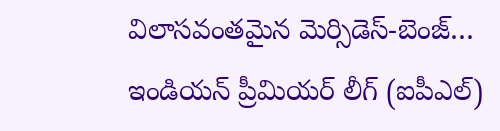విలాసవంతమైన మెర్సిడెస్-బెంజ్…
ఇండియన్ ప్రీమియర్ లీగ్ (ఐపీఎల్)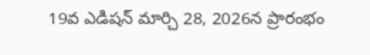19వ ఎడిషన్ మార్చి 28, 2026న ప్రారంభం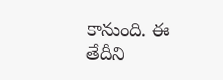కానుంది. ఈ తేదీని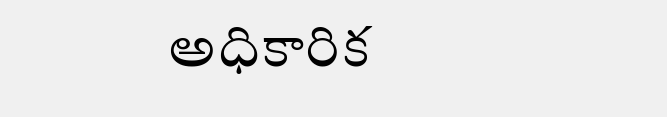అధికారిక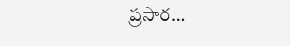ప్రసార…